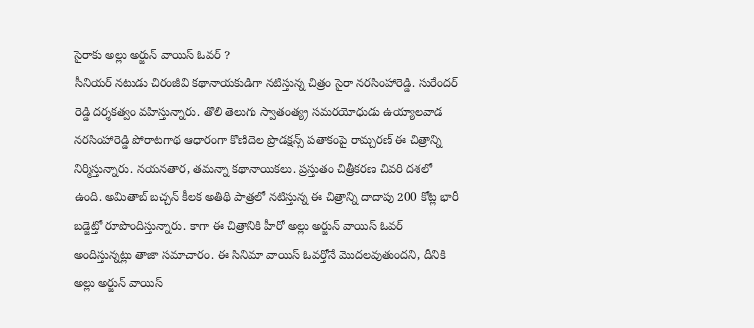సైరాకు అల్లు అర్జున్ వాయిస్ ఓవర్ ?
సీనియర్ నటుడు చిరంజీవి కథానాయకుడిగా నటిస్తున్న చిత్రం సైరా నరసింహారెడ్డి. సురేందర్ రెడ్డి దర్శకత్వం వహిస్తున్నారు. తొలి తెలుగు స్వాతంత్య్ర సమరయోధుడు ఉయ్యాలవాడ నరసింహారెడ్డి పోరాటగాథ ఆధారంగా కొణిదెల ప్రొడక్షన్స్ పతాకంపై రామ్చరణ్ ఈ చిత్రాన్ని నిర్మిస్తున్నారు. నయనతార, తమన్నా కథానాయికలు. ప్రస్తుతం చిత్రీకరణ చివరి దశలో ఉంది. అమితాబ్ బచ్చన్ కీలక అతిథి పాత్రలో నటిస్తున్న ఈ చిత్రాన్ని దాదాపు 200 కోట్ల భారీ బడ్జెట్తో రూపొందిస్తున్నారు. కాగా ఈ చిత్రానికి హీరో అల్లు అర్జున్ వాయిస్ ఓవర్ అందిస్తున్నట్లు తాజా సమాచారం. ఈ సినిమా వాయిస్ ఓవర్తోనే మొదలవుతుందని, దీనికి అల్లు అర్జున్ వాయిస్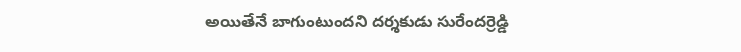అయితేనే బాగుంటుందని దర్శకుడు సురేందర్రెడ్డి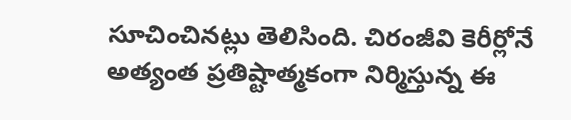సూచించినట్లు తెలిసింది. చిరంజీవి కెరీర్లోనే అత్యంత ప్రతిష్టాత్మకంగా నిర్మిస్తున్న ఈ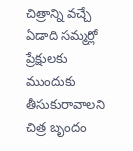చిత్రాన్ని వచ్చే ఏడాది సమ్మర్లో ప్రేక్షులకు ముందుకు తీసుకురావాలని చిత్ర బృందం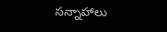సన్నాహాలు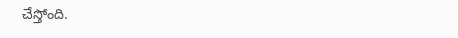చేస్తోంది.